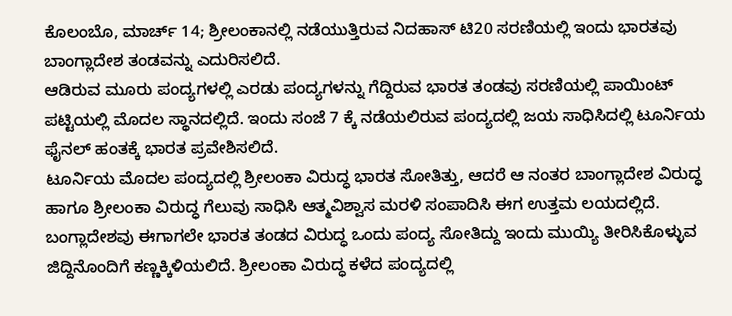ಕೊಲಂಬೊ, ಮಾರ್ಚ್ 14; ಶ್ರೀಲಂಕಾನಲ್ಲಿ ನಡೆಯುತ್ತಿರುವ ನಿದಹಾಸ್ ಟಿ20 ಸರಣಿಯಲ್ಲಿ ಇಂದು ಭಾರತವು ಬಾಂಗ್ಲಾದೇಶ ತಂಡವನ್ನು ಎದುರಿಸಲಿದೆ.
ಆಡಿರುವ ಮೂರು ಪಂದ್ಯಗಳಲ್ಲಿ ಎರಡು ಪಂದ್ಯಗಳನ್ನು ಗೆದ್ದಿರುವ ಭಾರತ ತಂಡವು ಸರಣಿಯಲ್ಲಿ ಪಾಯಿಂಟ್ ಪಟ್ಟಿಯಲ್ಲಿ ಮೊದಲ ಸ್ಥಾನದಲ್ಲಿದೆ. ಇಂದು ಸಂಜೆ 7 ಕ್ಕೆ ನಡೆಯಲಿರುವ ಪಂದ್ಯದಲ್ಲಿ ಜಯ ಸಾಧಿಸಿದಲ್ಲಿ ಟೂರ್ನಿಯ ಫೈನಲ್ ಹಂತಕ್ಕೆ ಭಾರತ ಪ್ರವೇಶಿಸಲಿದೆ.
ಟೂರ್ನಿಯ ಮೊದಲ ಪಂದ್ಯದಲ್ಲಿ ಶ್ರೀಲಂಕಾ ವಿರುದ್ಧ ಭಾರತ ಸೋತಿತ್ತು, ಆದರೆ ಆ ನಂತರ ಬಾಂಗ್ಲಾದೇಶ ವಿರುದ್ಧ ಹಾಗೂ ಶ್ರೀಲಂಕಾ ವಿರುದ್ಧ ಗೆಲುವು ಸಾಧಿಸಿ ಆತ್ಮವಿಶ್ವಾಸ ಮರಳಿ ಸಂಪಾದಿಸಿ ಈಗ ಉತ್ತಮ ಲಯದಲ್ಲಿದೆ.
ಬಂಗ್ಲಾದೇಶವು ಈಗಾಗಲೇ ಭಾರತ ತಂಡದ ವಿರುದ್ಧ ಒಂದು ಪಂದ್ಯ ಸೋತಿದ್ದು ಇಂದು ಮುಯ್ಯಿ ತೀರಿಸಿಕೊಳ್ಳುವ ಜಿದ್ದಿನೊಂದಿಗೆ ಕಣ್ಣಕ್ಕಿಳಿಯಲಿದೆ. ಶ್ರೀಲಂಕಾ ವಿರುದ್ಧ ಕಳೆದ ಪಂದ್ಯದಲ್ಲಿ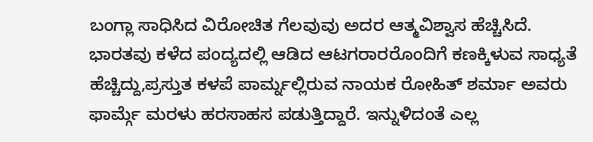ಬಂಗ್ಲಾ ಸಾಧಿಸಿದ ವಿರೋಚಿತ ಗೆಲವುವು ಅದರ ಆತ್ಮವಿಶ್ವಾಸ ಹೆಚ್ಚಿಸಿದೆ.
ಭಾರತವು ಕಳೆದ ಪಂದ್ಯದಲ್ಲಿ ಆಡಿದ ಆಟಗರಾರರೊಂದಿಗೆ ಕಣಕ್ಕಿಳುವ ಸಾಧ್ಯತೆ ಹೆಚ್ಚಿದ್ದು,ಪ್ರಸ್ತುತ ಕಳಪೆ ಪಾರ್ಮ್ನಲ್ಲಿರುವ ನಾಯಕ ರೋಹಿತ್ ಶರ್ಮಾ ಅವರು ಫಾರ್ಮ್ಗೆ ಮರಳು ಹರಸಾಹಸ ಪಡುತ್ತಿದ್ದಾರೆ. ಇನ್ನುಳಿದಂತೆ ಎಲ್ಲ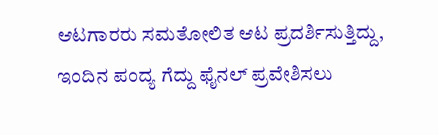ಆಟಗಾರರು ಸಮತೋಲಿತ ಆಟ ಪ್ರದರ್ಶಿಸುತ್ತಿದ್ದು, ಇಂದಿನ ಪಂದ್ಯ ಗೆದ್ದು ಫೈನಲ್ ಪ್ರವೇಶಿಸಲು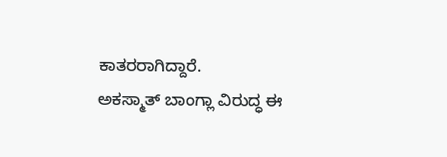ಕಾತರರಾಗಿದ್ದಾರೆ.
ಅಕಸ್ಮಾತ್ ಬಾಂಗ್ಲಾ ವಿರುದ್ಧ ಈ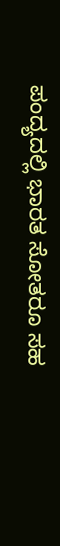ಪಂದ್ಯದಲ್ಲಿ ಭಾರತ ಸೋತರೂ ಸಹ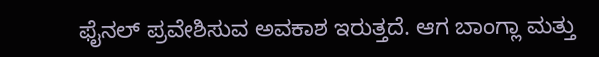ಫೈನಲ್ ಪ್ರವೇಶಿಸುವ ಅವಕಾಶ ಇರುತ್ತದೆ. ಆಗ ಬಾಂಗ್ಲಾ ಮತ್ತು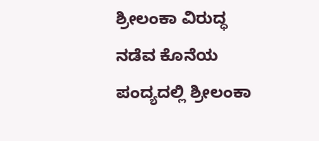ಶ್ರೀಲಂಕಾ ವಿರುದ್ಧ ನಡೆವ ಕೊನೆಯ ಪಂದ್ಯದಲ್ಲಿ ಶ್ರೀಲಂಕಾ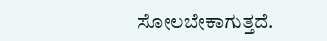ಸೋಲಬೇಕಾಗುತ್ತದೆ.